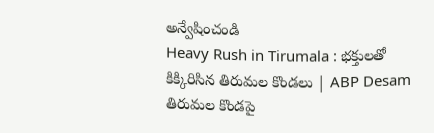అన్వేషించండి
Heavy Rush in Tirumala : భక్తులతో కిక్కిరిసిన తిరుమల కొండలు | ABP Desam
తిరుమల కొండపై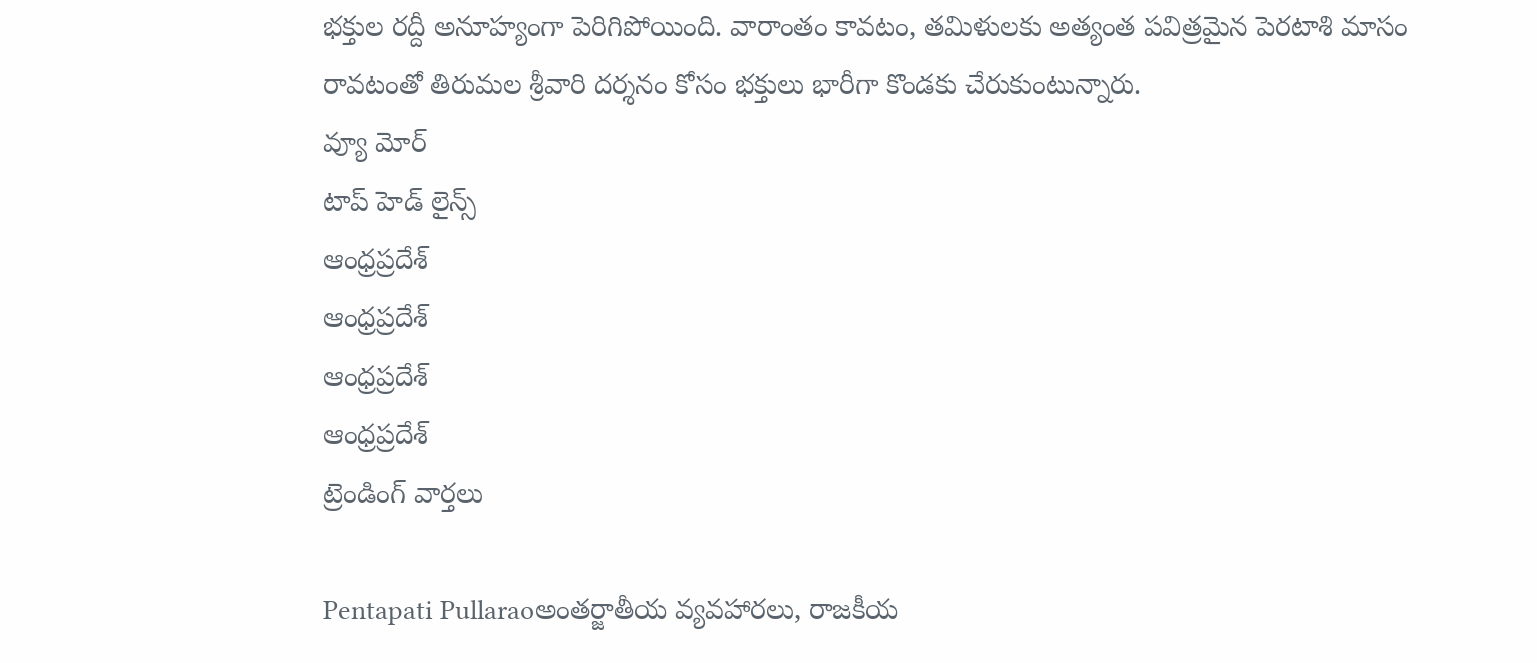భక్తుల రద్దీ అనూహ్యంగా పెరిగిపోయింది. వారాంతం కావటం, తమిళులకు అత్యంత పవిత్రమైన పెరటాశి మాసం రావటంతో తిరుమల శ్రీవారి దర్శనం కోసం భక్తులు భారీగా కొండకు చేరుకుంటున్నారు.
వ్యూ మోర్
టాప్ హెడ్ లైన్స్
ఆంధ్రప్రదేశ్
ఆంధ్రప్రదేశ్
ఆంధ్రప్రదేశ్
ఆంధ్రప్రదేశ్
ట్రెండింగ్ వార్తలు

Pentapati Pullaraoఅంతర్జాతీయ వ్యవహారలు, రాజకీయ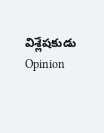విశ్లేషకుడు
Opinion